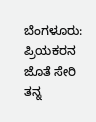ಬೆಂಗಳೂರು: ಪ್ರಿಯಕರನ ಜೊತೆ ಸೇರಿ ತನ್ನ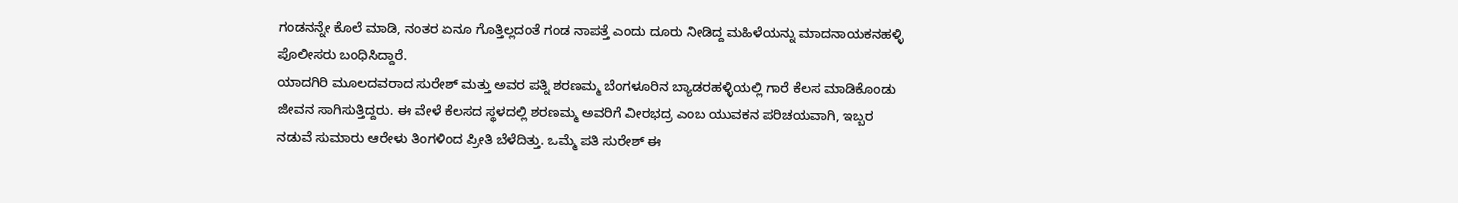ಗಂಡನನ್ನೇ ಕೊಲೆ ಮಾಡಿ, ನಂತರ ಏನೂ ಗೊತ್ತಿಲ್ಲದಂತೆ ಗಂಡ ನಾಪತ್ತೆ ಎಂದು ದೂರು ನೀಡಿದ್ದ ಮಹಿಳೆಯನ್ನು ಮಾದನಾಯಕನಹಳ್ಳಿ ಪೊಲೀಸರು ಬಂಧಿಸಿದ್ದಾರೆ.
ಯಾದಗಿರಿ ಮೂಲದವರಾದ ಸುರೇಶ್ ಮತ್ತು ಅವರ ಪತ್ನಿ ಶರಣಮ್ಮ ಬೆಂಗಳೂರಿನ ಬ್ಯಾಡರಹಳ್ಳಿಯಲ್ಲಿ ಗಾರೆ ಕೆಲಸ ಮಾಡಿಕೊಂಡು ಜೀವನ ಸಾಗಿಸುತ್ತಿದ್ದರು. ಈ ವೇಳೆ ಕೆಲಸದ ಸ್ಥಳದಲ್ಲಿ ಶರಣಮ್ಮ ಅವರಿಗೆ ವೀರಭದ್ರ ಎಂಬ ಯುವಕನ ಪರಿಚಯವಾಗಿ, ಇಬ್ಬರ ನಡುವೆ ಸುಮಾರು ಆರೇಳು ತಿಂಗಳಿಂದ ಪ್ರೀತಿ ಬೆಳೆದಿತ್ತು. ಒಮ್ಮೆ ಪತಿ ಸುರೇಶ್ ಈ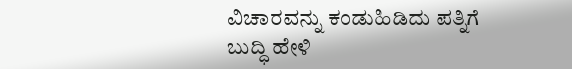ವಿಚಾರವನ್ನು ಕಂಡುಹಿಡಿದು ಪತ್ನಿಗೆ ಬುದ್ಧಿ ಹೇಳಿ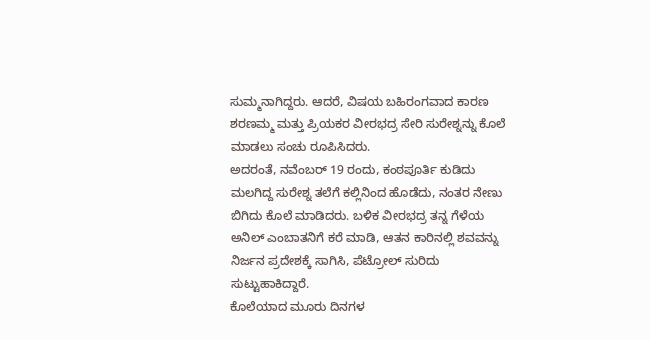ಸುಮ್ಮನಾಗಿದ್ದರು. ಆದರೆ, ವಿಷಯ ಬಹಿರಂಗವಾದ ಕಾರಣ ಶರಣಮ್ಮ ಮತ್ತು ಪ್ರಿಯಕರ ವೀರಭದ್ರ ಸೇರಿ ಸುರೇಶ್ನನ್ನು ಕೊಲೆ ಮಾಡಲು ಸಂಚು ರೂಪಿಸಿದರು.
ಅದರಂತೆ, ನವೆಂಬರ್ 19 ರಂದು, ಕಂಠಪೂರ್ತಿ ಕುಡಿದು ಮಲಗಿದ್ದ ಸುರೇಶ್ನ ತಲೆಗೆ ಕಲ್ಲಿನಿಂದ ಹೊಡೆದು, ನಂತರ ನೇಣು ಬಿಗಿದು ಕೊಲೆ ಮಾಡಿದರು. ಬಳಿಕ ವೀರಭದ್ರ ತನ್ನ ಗೆಳೆಯ ಅನಿಲ್ ಎಂಬಾತನಿಗೆ ಕರೆ ಮಾಡಿ, ಆತನ ಕಾರಿನಲ್ಲಿ ಶವವನ್ನು ನಿರ್ಜನ ಪ್ರದೇಶಕ್ಕೆ ಸಾಗಿಸಿ, ಪೆಟ್ರೋಲ್ ಸುರಿದು ಸುಟ್ಟುಹಾಕಿದ್ದಾರೆ.
ಕೊಲೆಯಾದ ಮೂರು ದಿನಗಳ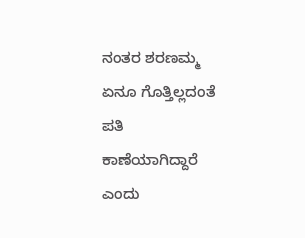ನಂತರ ಶರಣಮ್ಮ ಏನೂ ಗೊತ್ತಿಲ್ಲದಂತೆ ಪತಿ ಕಾಣೆಯಾಗಿದ್ದಾರೆ ಎಂದು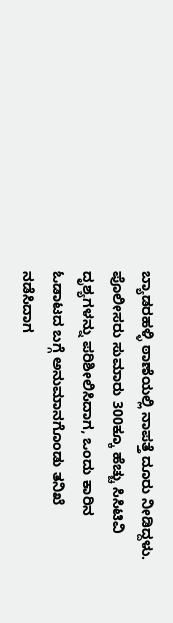ಬ್ಯಾಡರಹಳ್ಳಿ ಠಾಣೆಯಲ್ಲಿ ನಾಪತ್ತೆ ದೂರು ನೀಡಿದ್ದಳು. ಪೊಲೀಸರು ಸುಮಾರು 300ಕ್ಕೂ ಹೆಚ್ಚು ಸಿಸಿಟಿವಿ ದೃಶ್ಯಗಳನ್ನು ಪರಿಶೀಲಿಸಿದಾಗ, ಒಂದು ಕಾರಿನ ಓಡಾಟದ ಬಗ್ಗೆ ಅನುಮಾನಗೊಂಡು ತನಿಖೆ ನಡೆಸಿದಾಗ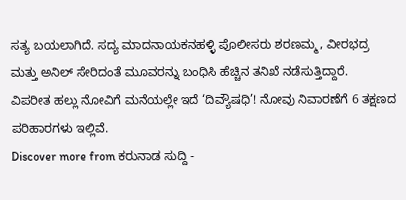ಸತ್ಯ ಬಯಲಾಗಿದೆ. ಸದ್ಯ ಮಾದನಾಯಕನಹಳ್ಳಿ ಪೊಲೀಸರು ಶರಣಮ್ಮ, ವೀರಭದ್ರ ಮತ್ತು ಅನಿಲ್ ಸೇರಿದಂತೆ ಮೂವರನ್ನು ಬಂಧಿಸಿ ಹೆಚ್ಚಿನ ತನಿಖೆ ನಡೆಸುತ್ತಿದ್ದಾರೆ.
ವಿಪರೀತ ಹಲ್ಲು ನೋವಿಗೆ ಮನೆಯಲ್ಲೇ ಇದೆ ‘ದಿವ್ಯೌಷಧಿ’! ನೋವು ನಿವಾರಣೆಗೆ 6 ತಕ್ಷಣದ ಪರಿಹಾರಗಳು ಇಲ್ಲಿವೆ.
Discover more from ಕರುನಾಡ ಸುದ್ದಿ -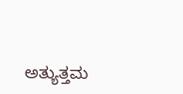ಅತ್ಯುತ್ತಮ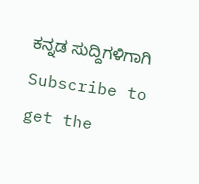ಕನ್ನಡ ಸುದ್ದಿಗಳಿಗಾಗಿ
Subscribe to get the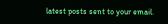latest posts sent to your email.